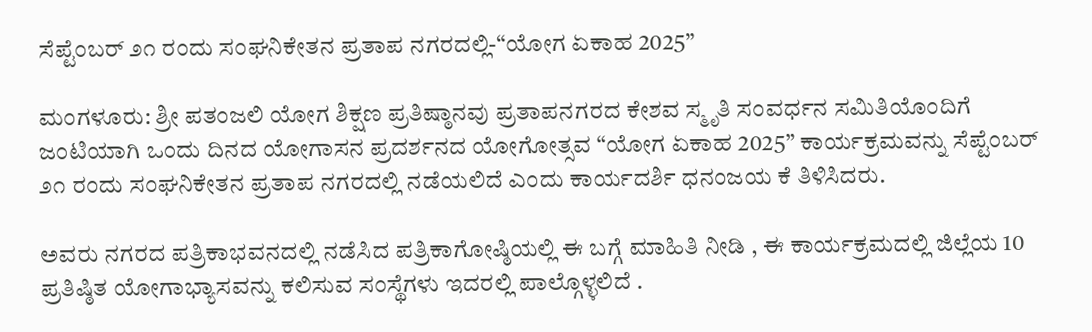ಸೆಪ್ಟೆಂಬರ್ ೨೧ ರಂದು ಸಂಘನಿಕೇತನ ಪ್ರತಾಪ ನಗರದಲ್ಲಿ-“ಯೋಗ ಏಕಾಹ 2025”

ಮಂಗಳೂರು: ಶ್ರೀ ಪತಂಜಲಿ ಯೋಗ ಶಿಕ್ಷಣ ಪ್ರತಿಷ್ಠಾನವು ಪ್ರತಾಪನಗರದ ಕೇಶವ ಸ್ಮೃತಿ ಸಂವರ್ಧನ ಸಮಿತಿಯೊಂದಿಗೆ ಜಂಟಿಯಾಗಿ ಒಂದು ದಿನದ ಯೋಗಾಸನ ಪ್ರದರ್ಶನದ ಯೋಗೋತ್ಸವ “ಯೋಗ ಏಕಾಹ 2025” ಕಾರ್ಯಕ್ರಮವನ್ನು ಸೆಪ್ಟೆಂಬರ್ ೨೧ ರಂದು ಸಂಘನಿಕೇತನ ಪ್ರತಾಪ ನಗರದಲ್ಲಿ ನಡೆಯಲಿದೆ ಎಂದು ಕಾರ್ಯದರ್ಶಿ ಧನಂಜಯ ಕೆ ತಿಳಿಸಿದರು.

ಅವರು ನಗರದ ಪತ್ರಿಕಾಭವನದಲ್ಲಿ ನಡೆಸಿದ ಪತ್ರಿಕಾಗೋಷ್ಠಿಯಲ್ಲಿ ಈ ಬಗ್ಗೆ ಮಾಹಿತಿ ನೀಡಿ , ಈ ಕಾರ್ಯಕ್ರಮದಲ್ಲಿ ಜಿಲ್ಲೆಯ 10 ಪ್ರತಿಷ್ಠಿತ ಯೋಗಾಭ್ಯಾಸವನ್ನು ಕಲಿಸುವ ಸಂಸ್ಥೆಗಳು ಇದರಲ್ಲಿ ಪಾಲ್ಗೊಳ್ಳಲಿದೆ .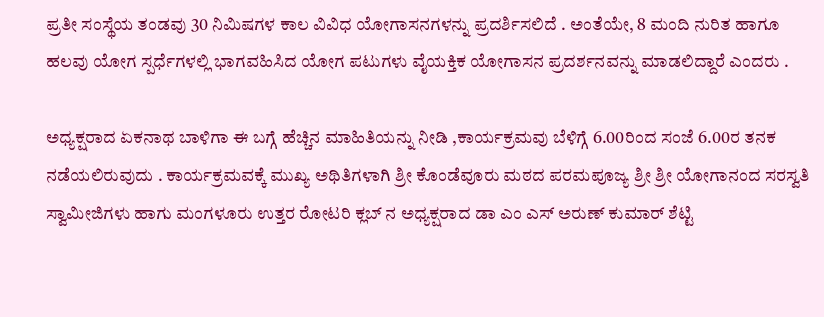ಪ್ರತೀ ಸಂಸ್ಥೆಯ ತಂಡವು 30 ನಿಮಿಷಗಳ ಕಾಲ ವಿವಿಧ ಯೋಗಾಸನಗಳನ್ನು ಪ್ರದರ್ಶಿಸಲಿದೆ . ಅಂತೆಯೇ, 8 ಮಂದಿ ನುರಿತ ಹಾಗೂ ಹಲವು ಯೋಗ ಸ್ಪರ್ಧೆಗಳಲ್ಲಿ ಭಾಗವಹಿಸಿದ ಯೋಗ ಪಟುಗಳು ವೈಯಕ್ತಿಕ ಯೋಗಾಸನ ಪ್ರದರ್ಶನವನ್ನು ಮಾಡಲಿದ್ದಾರೆ ಎಂದರು .

ಅಧ್ಯಕ್ಷರಾದ ಏಕನಾಥ ಬಾಳಿಗಾ ಈ ಬಗ್ಗೆ ಹೆಚ್ಚಿನ ಮಾಹಿತಿಯನ್ನು ನೀಡಿ ,ಕಾರ್ಯಕ್ರಮವು ಬೆಳಿಗ್ಗೆ 6.00ರಿಂದ ಸಂಜೆ 6.00ರ ತನಕ ನಡೆಯಲಿರುವುದು . ಕಾರ್ಯಕ್ರಮವಕ್ಕೆ ಮುಖ್ಯ ಅಥಿತಿಗಳಾಗಿ ಶ್ರೀ ಕೊಂಡೆವೂರು ಮಠದ ಪರಮಪೂಜ್ಯ ಶ್ರೀ ಶ್ರೀ ಯೋಗಾನಂದ ಸರಸ್ವತಿ ಸ್ವಾಮೀಜಿಗಳು ಹಾಗು ಮಂಗಳೂರು ಉತ್ತರ ರೋಟರಿ ಕ್ಲಬ್ ನ ಅಧ್ಯಕ್ಷರಾದ ಡಾ ಎಂ ಎಸ್ ಅರುಣ್ ಕುಮಾರ್ ಶೆಟ್ಟಿ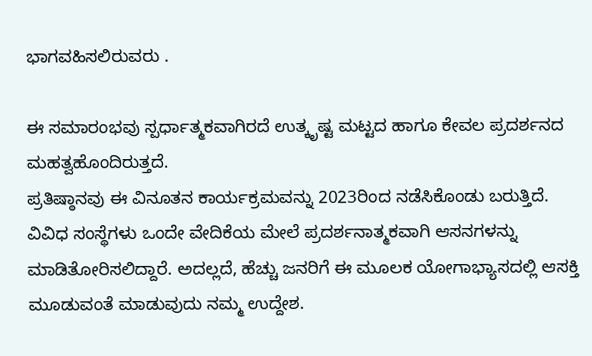ಭಾಗವಹಿಸಲಿರುವರು .

ಈ ಸಮಾರಂಭವು ಸ್ಪರ್ಧಾತ್ಮಕವಾಗಿರದೆ ಉತ್ಕೃಷ್ಟ ಮಟ್ಟದ ಹಾಗೂ ಕೇವಲ ಪ್ರದರ್ಶನದ ಮಹತ್ವಹೊಂದಿರುತ್ತದೆ.
ಪ್ರತಿಷ್ಠಾನವು ಈ ವಿನೂತನ ಕಾರ್ಯಕ್ರಮವನ್ನು 2023ರಿಂದ ನಡೆಸಿಕೊಂಡು ಬರುತ್ತಿದೆ. ವಿವಿಧ ಸಂಸ್ಥೆಗಳು ಒಂದೇ ವೇದಿಕೆಯ ಮೇಲೆ ಪ್ರದರ್ಶನಾತ್ಮಕವಾಗಿ ಆಸನಗಳನ್ನು ಮಾಡಿತೋರಿಸಲಿದ್ದಾರೆ. ಅದಲ್ಲದೆ, ಹೆಚ್ಚು ಜನರಿಗೆ ಈ ಮೂಲಕ ಯೋಗಾಭ್ಯಾಸದಲ್ಲಿ ಆಸಕ್ತಿ ಮೂಡುವಂತೆ ಮಾಡುವುದು ನಮ್ಮ ಉದ್ದೇಶ.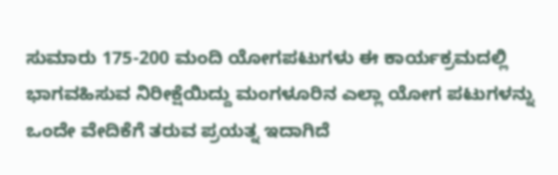ಸುಮಾರು 175-200 ಮಂದಿ ಯೋಗಪಟುಗಳು ಈ ಕಾರ್ಯಕ್ರಮದಲ್ಲಿ ಭಾಗವಹಿಸುವ ನಿರೀಕ್ಷೆಯಿದ್ದು ಮಂಗಳೂರಿನ ಎಲ್ಲಾ ಯೋಗ ಪಟುಗಳನ್ನು ಒಂದೇ ವೇದಿಕೆಗೆ ತರುವ ಪ್ರಯತ್ನ ಇದಾಗಿದೆ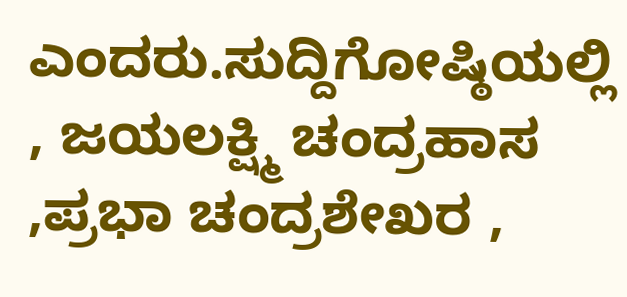ಎಂದರು.ಸುದ್ದಿಗೋಷ್ಠಿಯಲ್ಲಿ , ಜಯಲಕ್ಷ್ಮಿ ಚಂದ್ರಹಾಸ ,ಪ್ರಭಾ ಚಂದ್ರಶೇಖರ ,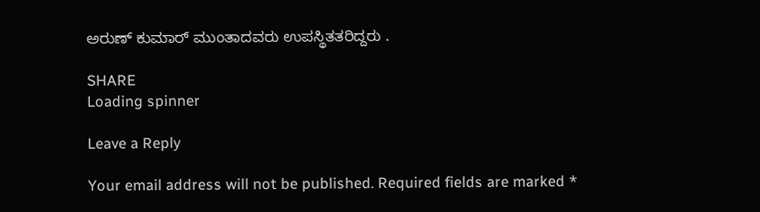ಅರುಣ್ ಕುಮಾರ್ ಮುಂತಾದವರು ಉಪಸ್ಥಿತತರಿದ್ದರು .

SHARE
Loading spinner

Leave a Reply

Your email address will not be published. Required fields are marked *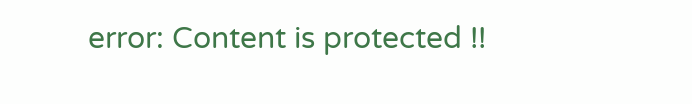error: Content is protected !!